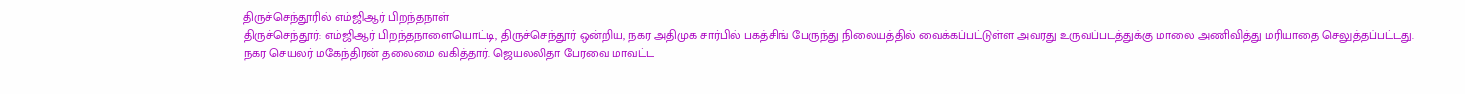திருச்செந்தூரில் எம்ஜிஆர் பிறந்தநாள்
திருச்செந்தூர்: எம்ஜிஆர் பிறந்தநாளையொட்டி, திருச்செந்தூர் ஒன்றிய, நகர அதிமுக சார்பில் பகத்சிங் பேருந்து நிலையத்தில் வைக்கப்பட்டுள்ள அவரது உருவப்படத்துக்கு மாலை அணிவித்து மரியாதை செலுத்தப்பட்டது.
நகர செயலர் மகேந்திரன் தலைமை வகித்தார். ஜெயலலிதா பேரவை மாவட்ட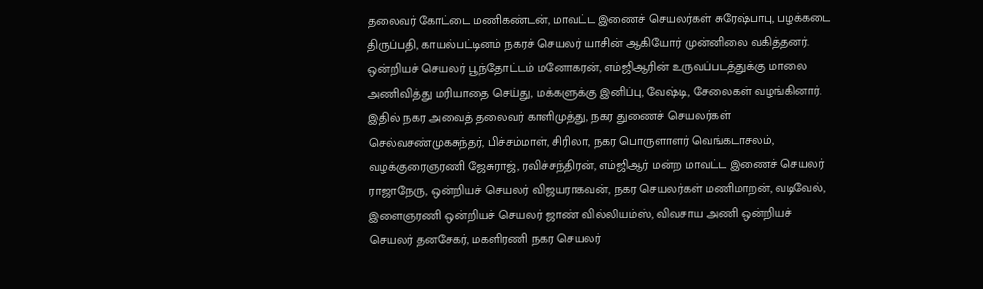தலைவர் கோட்டை மணிகண்டன், மாவட்ட இணைச் செயலர்கள் சுரேஷ்பாபு, பழக்கடை திருப்பதி, காயல்பட்டினம் நகரச் செயலர் யாசின் ஆகியோர் முன்னிலை வகித்தனர். ஒன்றியச் செயலர் பூந்தோட்டம் மனோகரன், எம்ஜிஆரின் உருவப்படத்துக்கு மாலை அணிவித்து மரியாதை செய்து, மக்களுக்கு இனிப்பு, வேஷ்டி, சேலைகள் வழங்கினார்.
இதில் நகர அவைத் தலைவர் காளிமுத்து, நகர துணைச் செயலர்கள் செல்வசண்முகசுந்தர், பிச்சம்மாள், சிரிலா, நகர பொருளாளர் வெங்கடாசலம், வழக்குரைஞரணி ஜேசுராஜ், ரவிச்சந்திரன், எம்ஜிஆர் மன்ற மாவட்ட இணைச் செயலர் ராஜாநேரு, ஒன்றியச் செயலர் விஜயராகவன், நகர செயலர்கள் மணிமாறன், வடிவேல், இளைஞரணி ஒன்றியச் செயலர் ஜாண் வில்லியம்ஸ், விவசாய அணி ஒன்றியச் செயலர் தனசேகர், மகளிரணி நகர செயலர்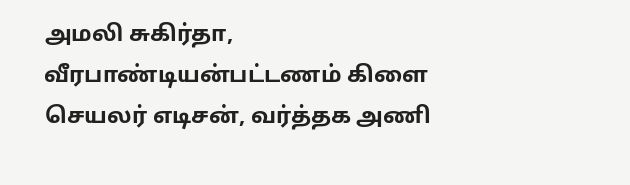அமலி சுகிர்தா, வீரபாண்டியன்பட்டணம் கிளை செயலர் எடிசன், வர்த்தக அணி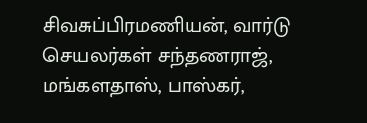சிவசுப்பிரமணியன், வார்டு செயலர்கள் சந்தணராஜ், மங்களதாஸ், பாஸ்கர்,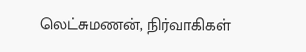லெட்சுமணன், நிர்வாகிகள்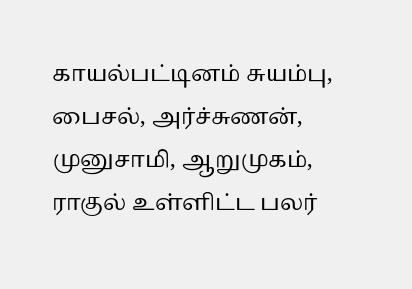காயல்பட்டினம் சுயம்பு, பைசல், அர்ச்சுணன், முனுசாமி, ஆறுமுகம், ராகுல் உள்ளிட்ட பலர்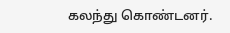கலந்து கொண்டனர்.